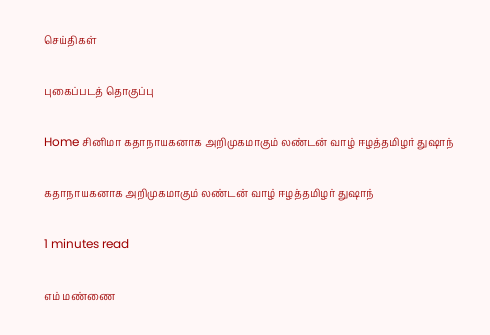செய்திகள்

புகைப்படத் தொகுப்பு

Home சினிமா கதாநாயகனாக அறிமுகமாகும் லண்டன் வாழ் ஈழத்தமிழர் துஷாந்

கதாநாயகனாக அறிமுகமாகும் லண்டன் வாழ் ஈழத்தமிழர் துஷாந்

1 minutes read

எம் மண்ணை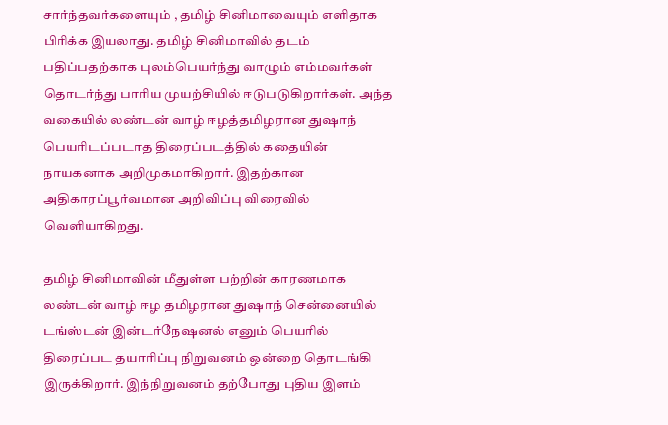சார்ந்தவர்களையும் , தமிழ் சினிமாவையும் எளிதாக பிரிக்க இயலாது. தமிழ் சினிமாவில் தடம் பதிப்பதற்காக புலம்பெயர்ந்து வாழும் எம்மவர்கள் தொடர்ந்து பாரிய முயற்சியில் ஈடுபடுகிறார்கள். அந்த வகையில் லண்டன் வாழ் ஈழத்தமிழரான துஷாந் பெயரிடப்படாத திரைப்படத்தில் கதையின் நாயகனாக அறிமுகமாகிறார். இதற்கான அதிகாரப்பூர்வமான அறிவிப்பு விரைவில் வெளியாகிறது.

தமிழ் சினிமாவின் மீதுள்ள பற்றின் காரணமாக லண்டன் வாழ் ஈழ தமிழரான துஷாந் சென்னையில் டங்ஸ்டன் இன்டர்நேஷனல் எனும் பெயரில் திரைப்பட தயாரிப்பு நிறுவனம் ஒன்றை தொடங்கி இருக்கிறார். இந்நிறுவனம் தற்போது புதிய இளம்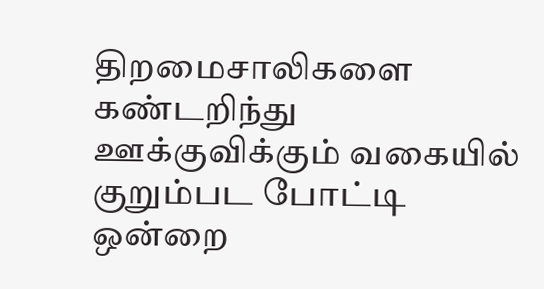திறமைசாலிகளை கண்டறிந்து ஊக்குவிக்கும் வகையில் குறும்பட போட்டி ஒன்றை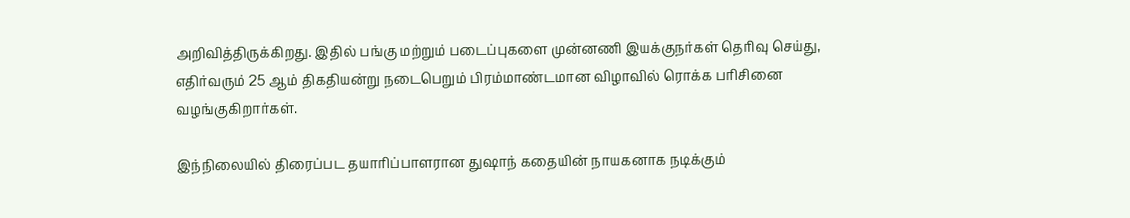அறிவித்திருக்கிறது. இதில் பங்கு மற்றும் படைப்புகளை முன்னணி இயக்குநர்கள் தெரிவு செய்து, எதிர்வரும் 25 ஆம் திகதியன்று நடைபெறும் பிரம்மாண்டமான விழாவில் ரொக்க பரிசினை வழங்குகிறார்கள்.

இந்நிலையில் திரைப்பட தயாரிப்பாளரான துஷாந் கதையின் நாயகனாக நடிக்கும்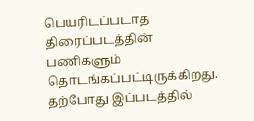பெயரிடப்படாத திரைப்படத்தின் பணிகளும் தொடங்கப்பட்டிருக்கிறது. தற்போது இப்படத்தில்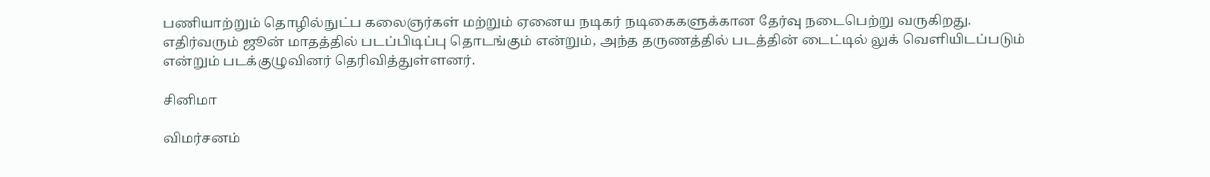பணியாற்றும் தொழில்நுட்ப கலைஞர்கள் மற்றும் ஏனைய நடிகர் நடிகைகளுக்கான தேர்வு நடைபெற்று வருகிறது. எதிர்வரும் ஜூன் மாதத்தில் படப்பிடிப்பு தொடங்கும் என்றும், அந்த தருணத்தில் படத்தின் டைட்டில் லுக் வெளியிடப்படும் என்றும் படக்குழுவினர் தெரிவித்துள்ளனர்.

சினிமா

விமர்சனம்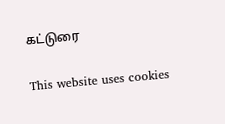கட்டுரை

This website uses cookies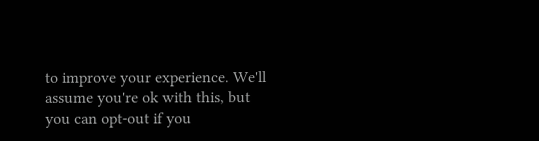to improve your experience. We'll assume you're ok with this, but you can opt-out if you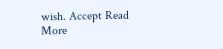wish. Accept Read More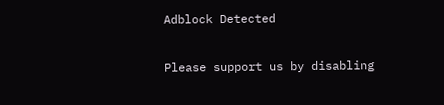Adblock Detected

Please support us by disabling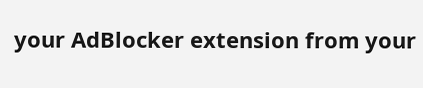your AdBlocker extension from your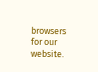browsers for our website.